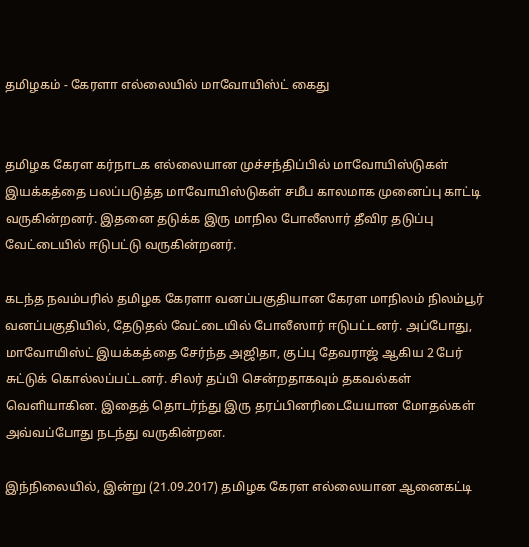தமிழகம் - கேரளா எல்லையில் மாவோயிஸ்ட் கைது


தமிழக கேரள கர்நாடக எல்லையான முச்சந்திப்பில் மாவோயிஸ்டுகள் இயக்கத்தை பலப்படுத்த மாவோயிஸ்டுகள் சமீப காலமாக முனைப்பு காட்டி வருகின்றனர். இதனை தடுக்க இரு மாநில போலீஸார் தீவிர தடுப்பு வேட்டையில் ஈடுபட்டு வருகின்றனர்.

கடந்த நவம்பரில் தமிழக கேரளா வனப்பகுதியான கேரள மாநிலம் நிலம்பூர் வனப்பகுதியில், தேடுதல் வேட்டையில் போலீஸார் ஈடுபட்டனர். அப்போது, மாவோயிஸ்ட் இயக்கத்தை சேர்ந்த அஜிதா, குப்பு தேவராஜ் ஆகிய 2 பேர் சுட்டுக் கொல்லப்பட்டனர். சிலர் தப்பி சென்றதாகவும் தகவல்கள் வெளியாகின. இதைத் தொடர்ந்து இரு தரப்பினரிடையேயான மோதல்கள் அவ்வப்போது நடந்து வருகின்றன.

இந்நிலையில், இன்று (21.09.2017) தமிழக கேரள எல்லையான ஆனைகட்டி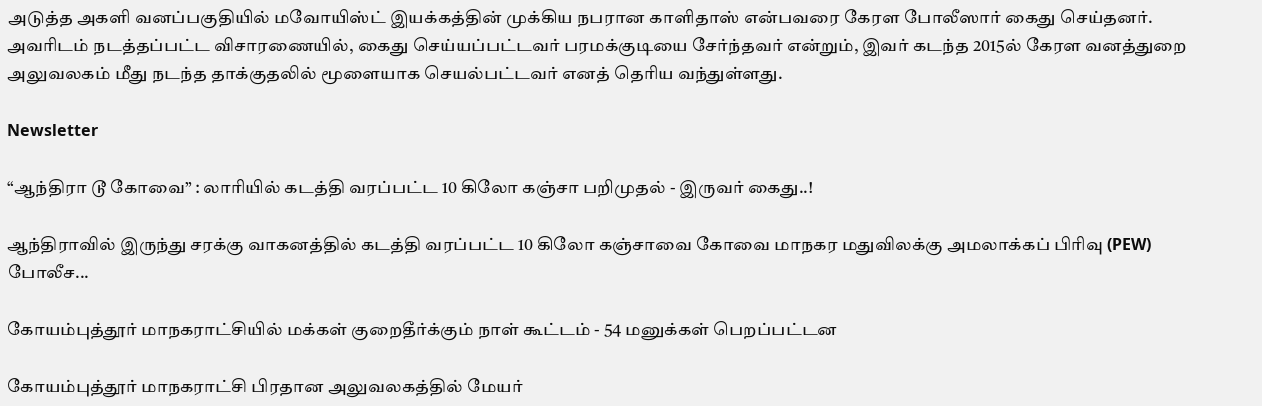அடுத்த அகளி வனப்பகுதியில் மவோயிஸ்ட் இயக்கத்தின் முக்கிய நபரான காளிதாஸ் என்பவரை கேரள போலீஸார் கைது செய்தனர். அவரிடம் நடத்தப்பட்ட விசாரணையில், கைது செய்யப்பட்டவர் பரமக்குடியை சேர்ந்தவர் என்றும், இவர் கடந்த 2015ல் கேரள வனத்துறை அலுவலகம் மீது நடந்த தாக்குதலில் மூளையாக செயல்பட்டவர் எனத் தெரிய வந்துள்ளது.

Newsletter

“ஆந்திரா டூ கோவை” : லாரியில் கடத்தி வரப்பட்ட 10 கிலோ கஞ்சா பறிமுதல் - இருவர் கைது..!

ஆந்திராவில் இருந்து சரக்கு வாகனத்தில் கடத்தி வரப்பட்ட 10 கிலோ கஞ்சாவை கோவை மாநகர மதுவிலக்கு அமலாக்கப் பிரிவு (PEW) போலீச...

கோயம்புத்தூர் மாநகராட்சியில் மக்கள் குறைதீர்க்கும் நாள் கூட்டம் - 54 மனுக்கள் பெறப்பட்டன

கோயம்புத்தூர் மாநகராட்சி பிரதான அலுவலகத்தில் மேயர்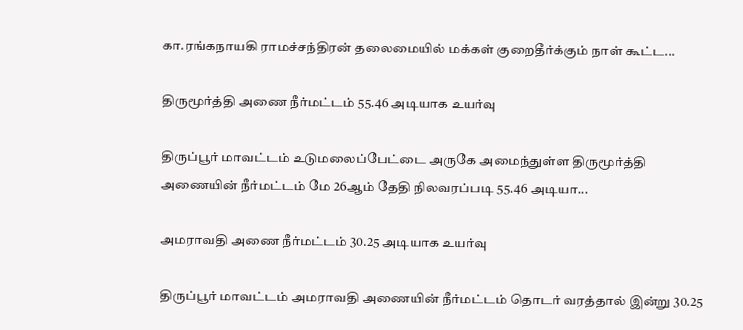கா.ரங்கநாயகி ராமச்சந்திரன் தலைமையில் மக்கள் குறைதீர்க்கும் நாள் கூட்ட...

திருமூர்த்தி அணை நீர்மட்டம் 55.46 அடியாக உயர்வு

திருப்பூர் மாவட்டம் உடுமலைப்பேட்டை அருகே அமைந்துள்ள திருமூர்த்தி அணையின் நீர்மட்டம் மே 26ஆம் தேதி நிலவரப்படி 55.46 அடியா...

அமராவதி அணை நீர்மட்டம் 30.25 அடியாக உயர்வு

திருப்பூர் மாவட்டம் அமராவதி அணையின் நீர்மட்டம் தொடர் வரத்தால் இன்று 30.25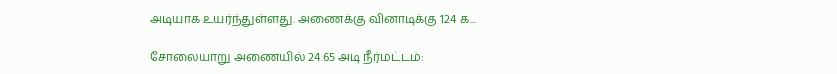அடியாக உயர்ந்துள்ளது. அணைக்கு வினாடிக்கு 124 க...

சோலையாறு அணையில் 24.65 அடி நீர்மட்டம்: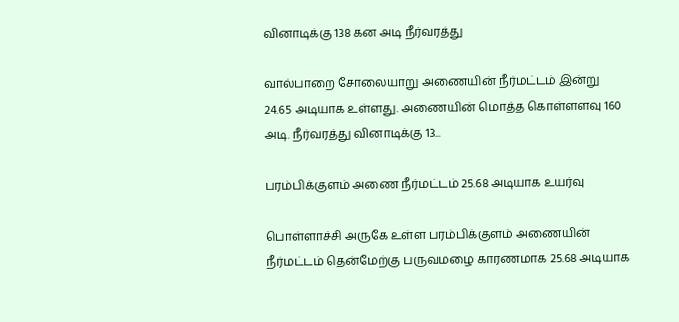வினாடிக்கு 138 கன அடி நீர்வரத்து

வால்பாறை சோலையாறு அணையின் நீர்மட்டம் இன்று 24.65 அடியாக உள்ளது. அணையின் மொத்த கொள்ளளவு 160 அடி. நீர்வரத்து வினாடிக்கு 13...

பரம்பிக்குளம் அணை நீர்மட்டம் 25.68 அடியாக உயர்வு

பொள்ளாச்சி அருகே உள்ள பரம்பிக்குளம் அணையின் நீர்மட்டம் தென்மேற்கு பருவமழை காரணமாக 25.68 அடியாக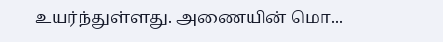உயர்ந்துள்ளது. அணையின் மொ...